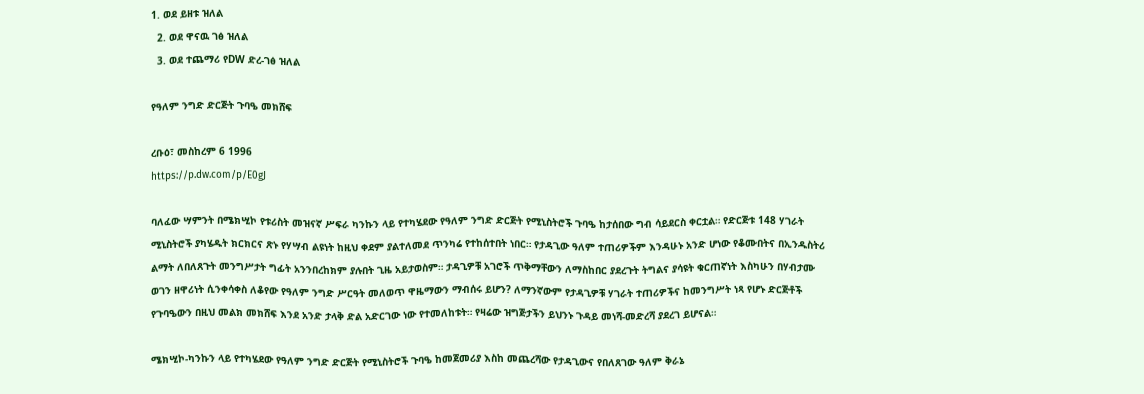1. ወደ ይዘቱ ዝለል
  2. ወደ ዋናዉ ገፅ ዝለል
  3. ወደ ተጨማሪ የDW ድረ-ገፅ ዝለል

የዓለም ንግድ ድርጅት ጉባዔ መክሸፍ

ረቡዕ፣ መስከረም 6 1996
https://p.dw.com/p/E0gJ

ባለፈው ሣምንት በሜክሢኮ የቱሪስት መዝናኛ ሥፍራ ካንኩን ላይ የተካሄደው የዓለም ንግድ ድርጅት የሚኒስትሮች ጉባዔ ከታሰበው ግብ ሳይደርስ ቀርቷል። የድርጅቱ 148 ሃገራት ሚኒስትሮች ያካሄዱት ክርክርና ጽኑ የሃሣብ ልዩነት ከዚህ ቀደም ያልተለመደ ጥንካሬ የተከሰተበት ነበር። የታዳጊው ዓለም ተጠሪዎችም እንዳሁኑ አንድ ሆነው የቆሙበትና በኢንዱስትሪ ልማት ለበለጸጉት መንግሥታት ግፊት አንንበረከክም ያሉበት ጊዜ አይታወስም። ታዳጊዎቹ አገሮች ጥቅማቸውን ለማስከበር ያደረጉት ትግልና ያሳዩት ቁርጠኛነት እስካሁን በሃብታሙ ወገን ዘዋሪነት ሲንቀሳቀስ ለቆየው የዓለም ንግድ ሥርዓት መለወጥ ዋዜማውን ማብሰሩ ይሆን? ለማንኛውም የታዳጊዎቹ ሃገራት ተጠሪዎችና ከመንግሥት ነጻ የሆኑ ድርጅቶች የጉባዔውን በዚህ መልክ መክሸፍ እንደ አንድ ታላቅ ድል አድርገው ነው የተመለከቱት። የዛሬው ዝግጅታችን ይህንኑ ጉዳይ መነሻ-መድረሻ ያደረገ ይሆናል።

ሜክሢኮ-ካንኩን ላይ የተካሄደው የዓለም ንግድ ድርጅት የሚኒስትሮች ጉባዔ ከመጀመሪያ እስከ መጨረሻው የታዳጊውና የበለጸገው ዓለም ቅራኔ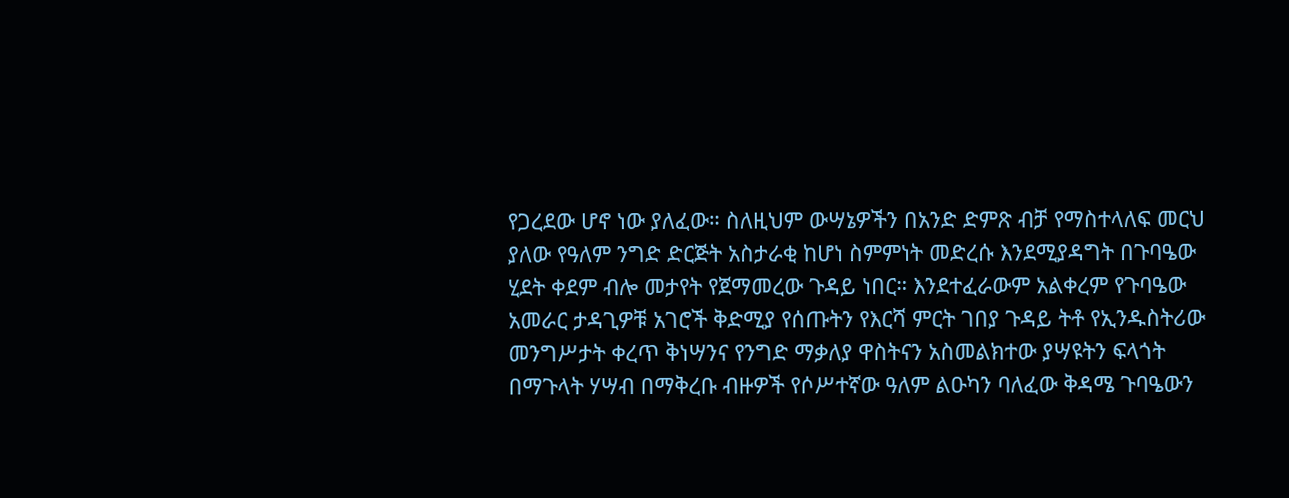የጋረደው ሆኖ ነው ያለፈው። ስለዚህም ውሣኔዎችን በአንድ ድምጽ ብቻ የማስተላለፍ መርህ ያለው የዓለም ንግድ ድርጅት አስታራቂ ከሆነ ስምምነት መድረሱ እንደሚያዳግት በጉባዔው ሂደት ቀደም ብሎ መታየት የጀማመረው ጉዳይ ነበር። እንደተፈራውም አልቀረም የጉባዔው አመራር ታዳጊዎቹ አገሮች ቅድሚያ የሰጡትን የእርሻ ምርት ገበያ ጉዳይ ትቶ የኢንዱስትሪው መንግሥታት ቀረጥ ቅነሣንና የንግድ ማቃለያ ዋስትናን አስመልክተው ያሣዩትን ፍላጎት በማጉላት ሃሣብ በማቅረቡ ብዙዎች የሶሥተኛው ዓለም ልዑካን ባለፈው ቅዳሜ ጉባዔውን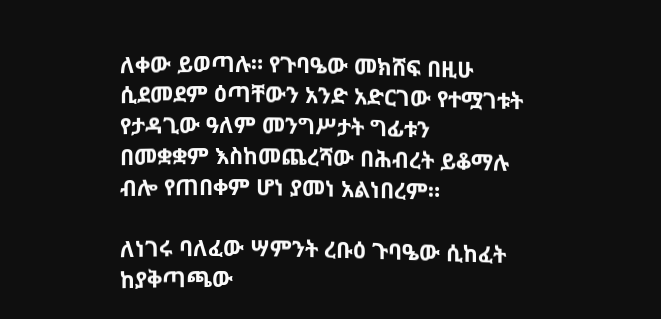ለቀው ይወጣሉ። የጉባዔው መክሸፍ በዚሁ ሲደመደም ዕጣቸውን አንድ አድርገው የተሟገቱት የታዳጊው ዓለም መንግሥታት ግፊቱን በመቋቋም እስከመጨረሻው በሕብረት ይቆማሉ ብሎ የጠበቀም ሆነ ያመነ አልነበረም።

ለነገሩ ባለፈው ሣምንት ረቡዕ ጉባዔው ሲከፈት ከያቅጣጫው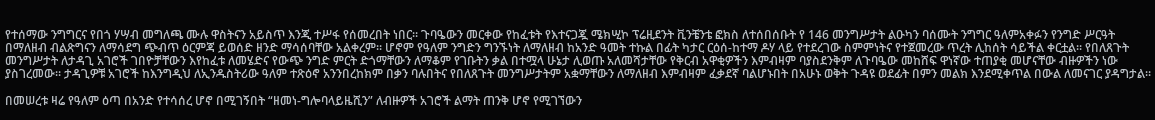የተሰማው ንግግርና የበጎ ሃሣብ መግለጫ ሙሉ ዋስትናን አይስጥ እንጂ ተሥፋ የሰመረበት ነበር። ጉባዔውን መርቀው የከፈቱት የእተናጋጇ ሜክሢኮ ፕሬዚደንት ቪንቼንቴ ፎክስ ለተሰበሰቡት የ 146 መንግሥታት ልዑካን ባሰሙት ንግግር ዓለምአቀፉን የንግድ ሥርዓት በማለዘብ ብልጽግናን ለማሳደግ ጭብጥ ዕርምጃ ይወሰድ ዘንድ ማሳሰባቸው አልቀረም። ሆኖም የዓለም ንግድን ግንኙነት ለማለዘብ ከአንድ ዓመት ተኩል በፊት ካታር ርዕሰ-ከተማ ዶሃ ላይ የተደረገው ስምምነትና የተጀመረው ጥረት ሊከሰት ሳይችል ቀርቷል። የበለጸጉት መንግሥታት ለታዳጊ አገሮች ገበዮቻቸውን እየከፈቱ ለመሄድና የውጭ ንግድ ምርት ድጎማቸውን ለማቆም የገቡትን ቃል በተሟላ ሁኔታ ሊወጡ አለመሻታቸው የቅርብ አዋቂዎችን እምብዛም ባያስደንቅም ለጉባዔው መከሸፍ ዋነኛው ተጠያቂ መሆናቸው ብዙዎችን ነው ያስገረመው። ታዳጊዎቹ አገሮች ከእንግዲህ ለኢንዱስትሪው ዓለም ተጽዕኖ አንንበረከክም በቃን ባሉበትና የበለጸጉት መንግሥታትም አቋማቸውን ለማለዘብ እምብዛም ፈቃደኛ ባልሆኑበት በአሁኑ ወቅት ጉዳዩ ወደፊት በምን መልክ እንደሚቀጥል በውል ለመናገር ያዳግታል።

በመሠረቱ ዛሬ የዓለም ዕጣ በአንድ የተሳሰረ ሆኖ በሚገኝበት “ዘመነ-ግሎባላይዜሺን” ለብዙዎች አገሮች ልማት ጠንቅ ሆኖ የሚገኘውን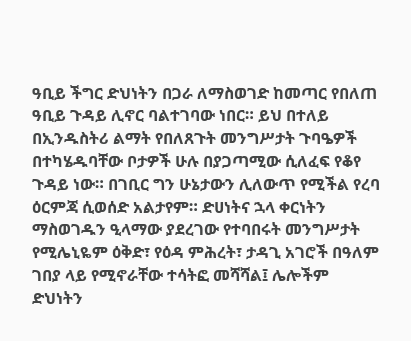ዓቢይ ችግር ድህነትን በጋራ ለማስወገድ ከመጣር የበለጠ ዓቢይ ጉዳይ ሊኖር ባልተገባው ነበር። ይህ በተለይ በኢንዱስትሪ ልማት የበለጸጉት መንግሥታት ጉባዔዎች በተካሄዱባቸው ቦታዎች ሁሉ በያጋጣሚው ሲለፈፍ የቆየ ጉዳይ ነው። በገቢር ግን ሁኔታውን ሊለውጥ የሚችል የረባ ዕርምጃ ሲወሰድ አልታየም። ድሀነትና ኋላ ቀርነትን ማስወገዱን ዒላማው ያደረገው የተባበሩት መንግሥታት የሚሌኒዬም ዕቅድ፣ የዕዳ ምሕረት፣ ታዳጊ አገሮች በዓለም ገበያ ላይ የሚኖራቸው ተሳትፎ መሻሻል፤ ሌሎችም ድህነትን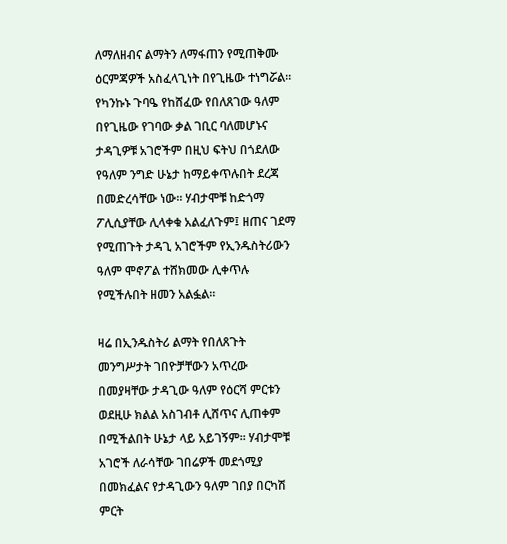ለማለዘብና ልማትን ለማፋጠን የሚጠቅሙ ዕርምጃዎች አስፈላጊነት በየጊዜው ተነግሯል። የካንኩኑ ጉባዔ የከሸፈው የበለጸገው ዓለም በየጊዜው የገባው ቃል ገቢር ባለመሆኑና ታዳጊዎቹ አገሮችም በዚህ ፍትህ በጎደለው የዓለም ንግድ ሁኔታ ከማይቀጥሉበት ደረጃ በመድረሳቸው ነው። ሃብታሞቹ ከድጎማ ፖሊሲያቸው ሊላቀቁ አልፈለጉም፤ ዘጠና ገደማ የሚጠጉት ታዳጊ አገሮችም የኢንዱስትሪውን ዓለም ሞኖፖል ተሸክመው ሊቀጥሉ የሚችሉበት ዘመን አልፏል።

ዛሬ በኢንዱስትሪ ልማት የበለጸጉት መንግሥታት ገበዮቻቸውን አጥረው በመያዛቸው ታዳጊው ዓለም የዕርሻ ምርቱን ወደዚሁ ክልል አስገብቶ ሊሸጥና ሊጠቀም በሚችልበት ሁኔታ ላይ አይገኝም። ሃብታሞቹ አገሮች ለራሳቸው ገበሬዎች መደጎሚያ በመክፈልና የታዳጊውን ዓለም ገበያ በርካሽ ምርት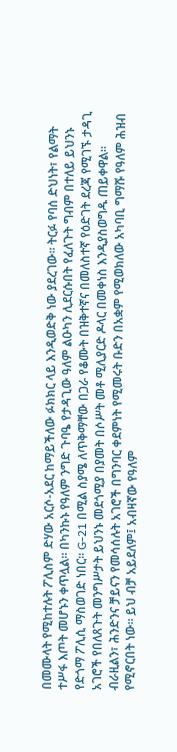በመሙላት የሚከተሉት ፖሊስም ድሃው አርሶ-አደር ከማይችለው ፉክክር ላይ እንዲወድቅ ነው ያደረገው። ትርፉ የባሰ ድህነት፣ የልማት ተሥፋ እጦት መሆኑን ቀጥሏል። በካንኩኑ የዓለም ንግድ ጉባዔ የታዳጊው ዓለም ልዑካን ሊደርሱበት የፈለጉት ግብም በተለይ ይህንኑ የድጎማ ፖሊሲ ማስወገድ ነበር። G-21 በሚል ስያሜ ለጥቅማቸው በጋራ የቆሙት በዝቅተኛና በመለስተኛ የዕድገት ደረጃ የሚገኙ ታዳጊ አገሮች የበለጸጉት መንግሥታት ይህንኑ መደጎሚያ በያመት በሶሥት መቶ ሚሊያርድ ዶላር በመቀነስ እንዲያስወግዱ ጠይቀዋል። ብራዚልን፣ ሕንድንና ቻይናን የመሳሰሉት አገሮች በግንባር ቀደምነት የሚመሩት ቡድን በአቋም የሚወክለው አካባቢ ግማሹ የዓለም ሕዝብ የሚኖርበት ነው። ይህ ብቻ አይደለም፤ አብዛኛው የዓለም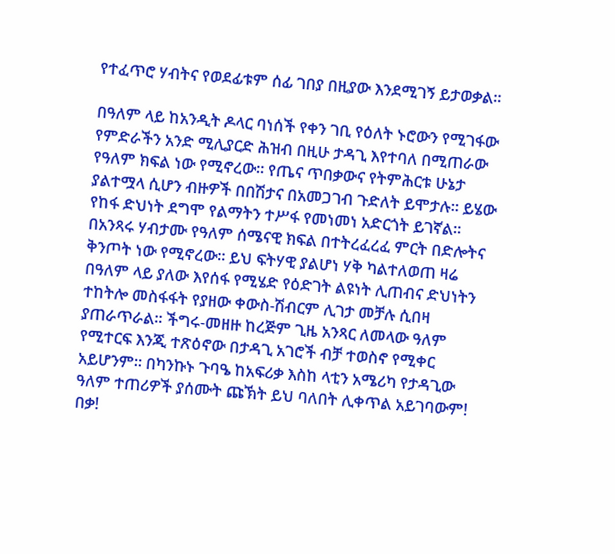የተፈጥሮ ሃብትና የወደፊቱም ሰፊ ገበያ በዚያው እንደሚገኝ ይታወቃል።

በዓለም ላይ ከአንዲት ዶላር ባነሰች የቀን ገቢ የዕለት ኑሮውን የሚገፋው የምድራችን አንድ ሚሊያርድ ሕዝብ በዚሁ ታዳጊ እየተባለ በሚጠራው የዓለም ክፍል ነው የሚኖረው። የጤና ጥበቃውና የትምሕርቱ ሁኔታ ያልተሟላ ሲሆን ብዙዎች በበሽታና በአመጋገብ ጉድለት ይሞታሉ። ይሄው የከፋ ድህነት ደግሞ የልማትን ተሥፋ የመነመነ አድርጎት ይገኛል። በአንጻሩ ሃብታሙ የዓለም ሰሜናዊ ክፍል በተትረፈረፈ ምርት በድሎትና ቅንጦት ነው የሚኖረው። ይህ ፍትሃዊ ያልሆነ ሃቅ ካልተለወጠ ዛሬ በዓለም ላይ ያለው እየሰፋ የሚሄድ የዕድገት ልዩነት ሊጠብና ድህነትን ተከትሎ መስፋፋት የያዘው ቀውስ-ሽብርም ሊገታ መቻሉ ሲበዛ ያጠራጥራል። ችግሩ-መዘዙ ከረጅም ጊዜ አንጻር ለመላው ዓለም የሚተርፍ እንጂ ተጽዕኖው በታዳጊ አገሮች ብቻ ተወስኖ የሚቀር አይሆንም። በካንኩኑ ጉባዔ ከአፍሪቃ እስከ ላቲን አሜሪካ የታዳጊው ዓለም ተጠሪዎች ያሰሙት ጩኽት ይህ ባለበት ሊቀጥል አይገባውም! በቃ!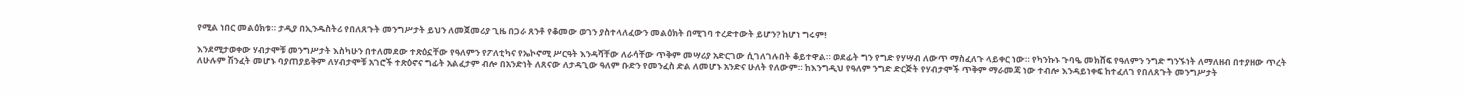የሚል ነበር መልዕክቱ። ታዲያ በኢንዱስትሪ የበለጸጉት መንግሥታት ይህን ለመጀመሪያ ጊዜ በጋራ ጸንቶ የቆመው ወገን ያስተላለፈውን መልዕክት በሚገባ ተረድተውት ይሆን? ከሆነ ግሩም!

እንደሚታወቀው ሃብታሞቹ መንግሥታት እስካሁን በተለመደው ተጽዕኗቸው የዓለምን የፖለቲካና የኤኮኖሚ ሥርዓት እንዳሻቸው ለራሳቸው ጥቅም መሣሪያ አድርገው ሲገለገሉበት ቆይተዋል። ወደፊት ግን የግድ የሃሣብ ለውጥ ማስፈለጉ ላይቀር ነው። የካንኩኑ ጉባዔ መክሸፍ የዓለምን ንግድ ግንኙነት ለማለዘብ በተያዘው ጥረት ለሁሉም ሽንፈት መሆኑ ባያጠያይቅም ለሃብታሞቹ አገሮች ተጽዕኖና ግፊት አልፈታም ብሎ በአንድነት ለጸናው ለታዳጊው ዓለም ቡድን የመንፈስ ድል ለመሆኑ አንድና ሁለት የለውም። ከእንግዲህ የዓለም ንግድ ድርጅት የሃብታሞች ጥቅም ማራመጃ ነው ተብሎ እንዳይነቀፍ ከተፈለገ የበለጸጉት መንግሥታት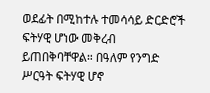ወደፊት በሚከተሉ ተመሳሳይ ድርድሮች ፍትሃዊ ሆነው መቅረብ ይጠበቅባቸዋል። በዓለም የንግድ ሥርዓት ፍትሃዊ ሆኖ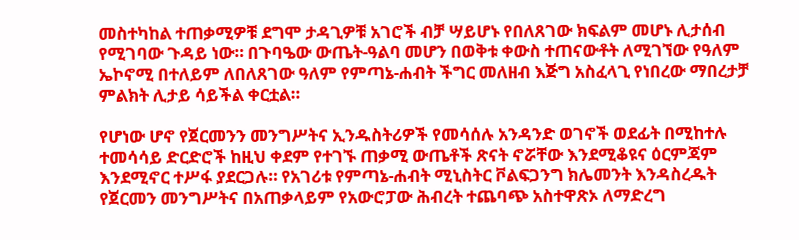መስተካከል ተጠቃሚዎቹ ደግሞ ታዳጊዎቹ አገሮች ብቻ ሣይሆኑ የበለጸገው ክፍልም መሆኑ ሊታሰብ የሚገባው ጉዳይ ነው። በጉባዔው ውጤት-ዓልባ መሆን በወቅቱ ቀውስ ተጠናውቶት ለሚገኘው የዓለም ኤኮኖሚ በተለይም ለበለጸገው ዓለም የምጣኔ-ሐብት ችግር መለዘብ እጅግ አስፈላጊ የነበረው ማበረታቻ ምልክት ሊታይ ሳይችል ቀርቷል።

የሆነው ሆኖ የጀርመንን መንግሥትና ኢንዱስትሪዎች የመሳሰሉ አንዳንድ ወገኖች ወደፊት በሚከተሉ ተመሳሳይ ድርድሮች ከዚህ ቀደም የተገኙ ጠቃሚ ውጤቶች ጽናት ኖሯቸው እንደሚቆዩና ዕርምጃም እንደሚኖር ተሥፋ ያደርጋሉ። የአገሪቱ የምጣኔ-ሐብት ሚኒስትር ቮልፍጋንግ ክሌመንት እንዳስረዱት የጀርመን መንግሥትና በአጠቃላይም የአውሮፓው ሕብረት ተጨባጭ አስተዋጽኦ ለማድረግ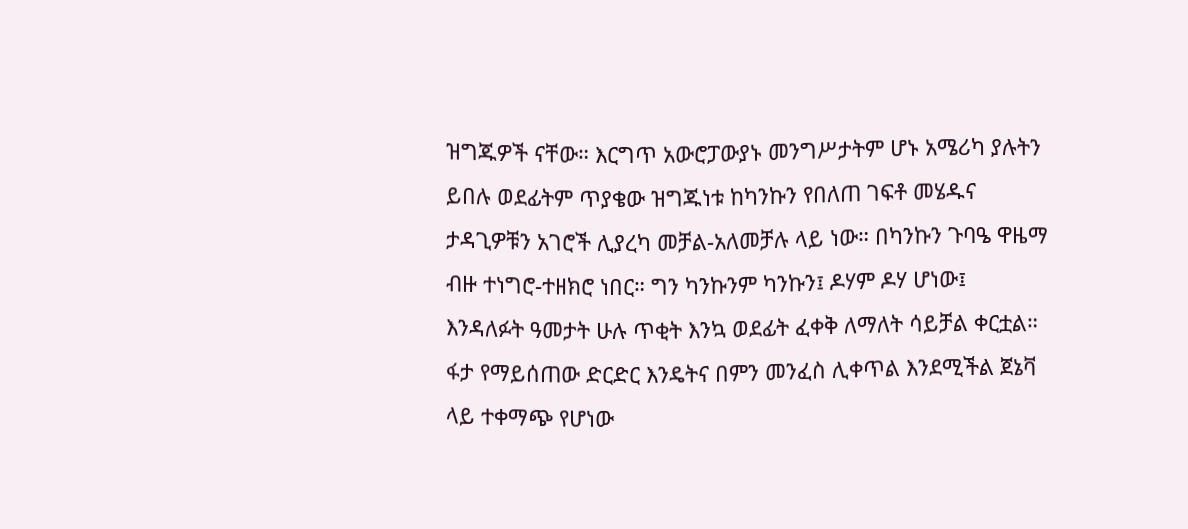ዝግጁዎች ናቸው። እርግጥ አውሮፓውያኑ መንግሥታትም ሆኑ አሜሪካ ያሉትን ይበሉ ወደፊትም ጥያቄው ዝግጁነቱ ከካንኩን የበለጠ ገፍቶ መሄዱና ታዳጊዎቹን አገሮች ሊያረካ መቻል-አለመቻሉ ላይ ነው። በካንኩን ጉባዔ ዋዜማ ብዙ ተነግሮ-ተዘክሮ ነበር። ግን ካንኩንም ካንኩን፤ ዶሃም ዶሃ ሆነው፤ እንዳለፉት ዓመታት ሁሉ ጥቂት እንኳ ወደፊት ፈቀቅ ለማለት ሳይቻል ቀርቷል። ፋታ የማይሰጠው ድርድር እንዴትና በምን መንፈስ ሊቀጥል እንደሚችል ጀኔቫ ላይ ተቀማጭ የሆነው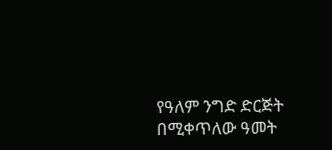የዓለም ንግድ ድርጅት በሚቀጥለው ዓመት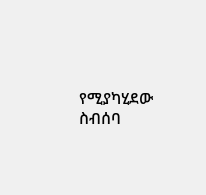የሚያካሂደው ስብሰባ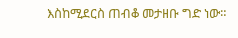እስከሚደርስ ጠብቆ መታዘቡ ግድ ነው።